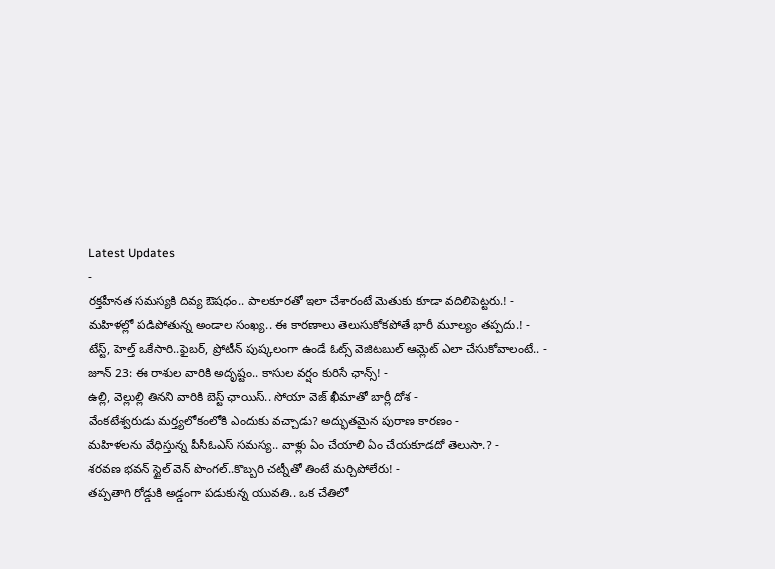Latest Updates
-
రక్తహీనత సమస్యకి దివ్య ఔషధం.. పాలకూరతో ఇలా చేశారంటే మెతుకు కూడా వదిలిపెట్టరు.! -
మహిళల్లో పడిపోతున్న అండాల సంఖ్య.. ఈ కారణాలు తెలుసుకోకపోతే భారీ మూల్యం తప్పదు.! -
టేస్ట్, హెల్త్ ఒకేసారి..ఫైబర్, ప్రోటీన్ పుష్కలంగా ఉండే ఓట్స్ వెజిటబుల్ ఆమ్లెట్ ఎలా చేసుకోవాలంటే.. -
జూన్ 23: ఈ రాశుల వారికి అదృష్టం.. కాసుల వర్షం కురిసే ఛాన్స్! -
ఉల్లి, వెల్లుల్లి తినని వారికి బెస్ట్ ఛాయిస్.. సోయా వెజ్ ఖీమాతో బార్లీ దోశ -
వేంకటేశ్వరుడు మర్త్యలోకంలోకి ఎందుకు వచ్చాడు? అద్భుతమైన పురాణ కారణం -
మహిళలను వేధిస్తున్న పీసీఓఎస్ సమస్య.. వాళ్లు ఏం చేయాలి ఏం చేయకూడదో తెలుసా.? -
శరవణ భవన్ స్టైల్ వెన్ పొంగల్..కొబ్బరి చట్నీతో తింటే మర్చిపోలేరు! -
తప్పతాగి రోడ్డుకి అడ్డంగా పడుకున్న యువతి.. ఒక చేతిలో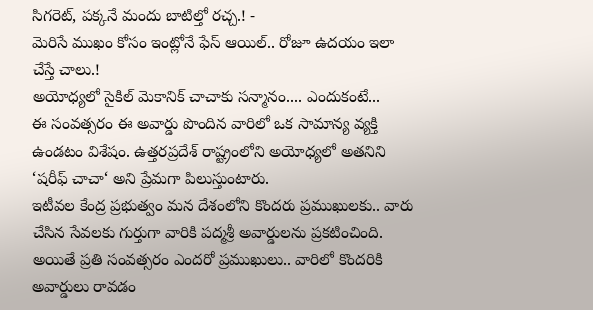సిగరెట్, పక్కనే మందు బాటిల్తో రచ్చ.! -
మెరిసే ముఖం కోసం ఇంట్లోనే ఫేస్ ఆయిల్.. రోజూ ఉదయం ఇలా చేస్తే చాలు.!
అయోధ్యలో సైకిల్ మెకానిక్ చాచాకు సన్మానం.... ఎందుకంటే...
ఈ సంవత్సరం ఈ అవార్డు పొందిన వారిలో ఒక సామాన్య వ్యక్తి ఉండటం విశేషం. ఉత్తరప్రదేశ్ రాష్ట్రంలోని అయోధ్యలో అతనిని ‘షరీఫ్ చాచా‘ అని ప్రేమగా పిలుస్తుంటారు.
ఇటీవల కేంద్ర ప్రభుత్వం మన దేశంలోని కొందరు ప్రముఖులకు.. వారు చేసిన సేవలకు గుర్తుగా వారికి పద్మశ్రీ అవార్డులను ప్రకటించింది. అయితే ప్రతి సంవత్సరం ఎందరో ప్రముఖులు.. వారిలో కొందరికి అవార్డులు రావడం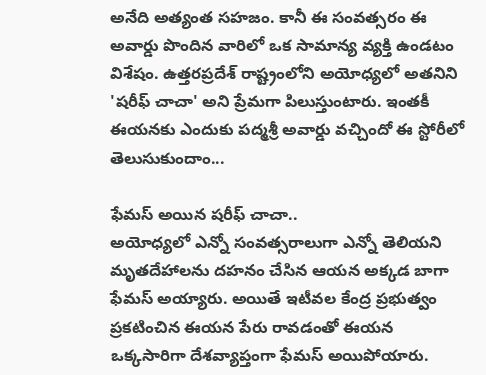అనేది అత్యంత సహజం. కానీ ఈ సంవత్సరం ఈ అవార్డు పొందిన వారిలో ఒక సామాన్య వ్యక్తి ఉండటం విశేషం. ఉత్తరప్రదేశ్ రాష్ట్రంలోని అయోధ్యలో అతనిని 'షరీఫ్ చాచా' అని ప్రేమగా పిలుస్తుంటారు. ఇంతకీ ఈయనకు ఎందుకు పద్మశ్రీ అవార్డు వచ్చిందో ఈ స్టోరీలో తెలుసుకుందాం...

ఫేమస్ అయిన షరీఫ్ చాచా..
అయోధ్యలో ఎన్నో సంవత్సరాలుగా ఎన్నో తెలియని మృతదేహాలను దహనం చేసిన ఆయన అక్కడ బాగా ఫేమస్ అయ్యారు. అయితే ఇటీవల కేంద్ర ప్రభుత్వం ప్రకటించిన ఈయన పేరు రావడంతో ఈయన ఒక్కసారిగా దేశవ్యాప్తంగా ఫేమస్ అయిపోయారు.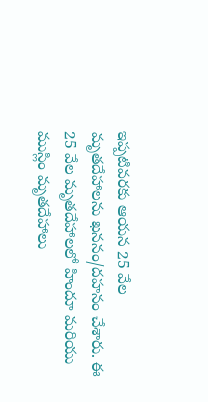ఇప్పటివరకు ఆయన 25 వేల మృతదేహాలను ఖననం/దహనం చేశారు. ఈ 25 వేల మృతదేహాలలో హిందూ మరియు ముస్లిం మృతదేహాలు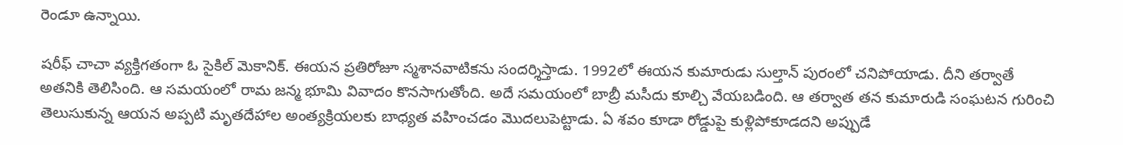రెండూ ఉన్నాయి.

షరీఫ్ చాచా వ్యక్తిగతంగా ఓ సైకిల్ మెకానిక్. ఈయన ప్రతిరోజూ స్మశానవాటికను సందర్శిస్తాడు. 1992లో ఈయన కుమారుడు సుల్తాన్ పురంలో చనిపోయాడు. దీని తర్వాతే అతనికి తెలిసింది. ఆ సమయంలో రామ జన్మ భూమి వివాదం కొనసాగుతోంది. అదే సమయంలో బాబ్రీ మసీదు కూల్చి వేయబడింది. ఆ తర్వాత తన కుమారుడి సంఘటన గురించి తెలుసుకున్న ఆయన అప్పటి మృతదేహాల అంత్యక్రియలకు బాధ్యత వహించడం మొదలుపెట్టాడు. ఏ శవం కూడా రోడ్డుపై కుళ్లిపోకూడదని అప్పుడే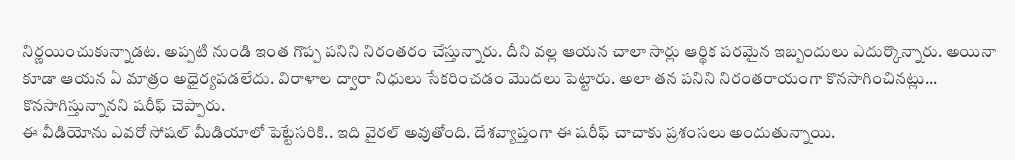నిర్ణయించుకున్నాడట. అప్పటి నుండి ఇంత గొప్ప పనిని నిరంతరం చేస్తున్నారు. దీని వల్ల ఆయన చాలా సార్లు ఆర్థిక పరమైన ఇబ్బందులు ఎదుర్కొన్నారు. అయినా కూడా ఆయన ఏ మాత్రం అధైర్యపడలేదు. విరాళాల ద్వారా నిధులు సేకరించడం మొదలు పెట్టారు. అలా తన పనిని నిరంతరాయంగా కొనసాగించినట్లు... కొనసాగిస్తున్నానని షరీఫ్ చెప్పారు.
ఈ వీడియోను ఎవరో సోషల్ మీడియాలో పెట్టేసరికి.. ఇది వైరల్ అవుతోంది. దేశవ్యాప్తంగా ఈ షరీఫ్ చాచాకు ప్రశంసలు అందుతున్నాయి.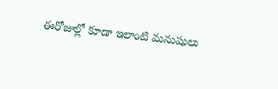ఈరోజుల్లో కూడా ఇలాంటి మనుషులు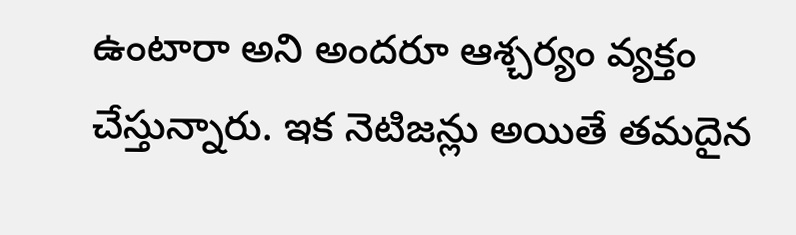ఉంటారా అని అందరూ ఆశ్చర్యం వ్యక్తం చేస్తున్నారు. ఇక నెటిజన్లు అయితే తమదైన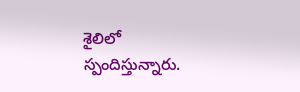శైలిలో స్పందిస్తున్నారు.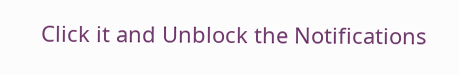Click it and Unblock the Notifications